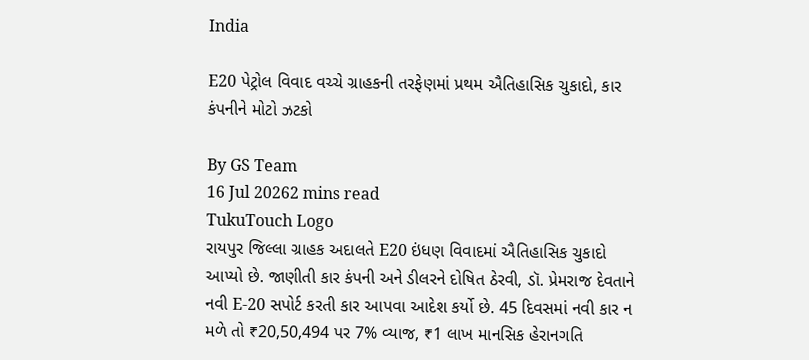India

E20 પેટ્રોલ વિવાદ વચ્ચે ગ્રાહકની તરફેણમાં પ્રથમ ઐતિહાસિક ચુકાદો, કાર કંપનીને મોટો ઝટકો

By GS Team
16 Jul 20262 mins read
TukuTouch Logo
રાયપુર જિલ્લા ગ્રાહક અદાલતે E20 ઇંધણ વિવાદમાં ઐતિહાસિક ચુકાદો આપ્યો છે. જાણીતી કાર કંપની અને ડીલરને દોષિત ઠેરવી, ડૉ. પ્રેમરાજ દેવતાને નવી E-20 સપોર્ટ કરતી કાર આપવા આદેશ કર્યો છે. 45 દિવસમાં નવી કાર ન મળે તો ₹20,50,494 પર 7% વ્યાજ, ₹1 લાખ માનસિક હેરાનગતિ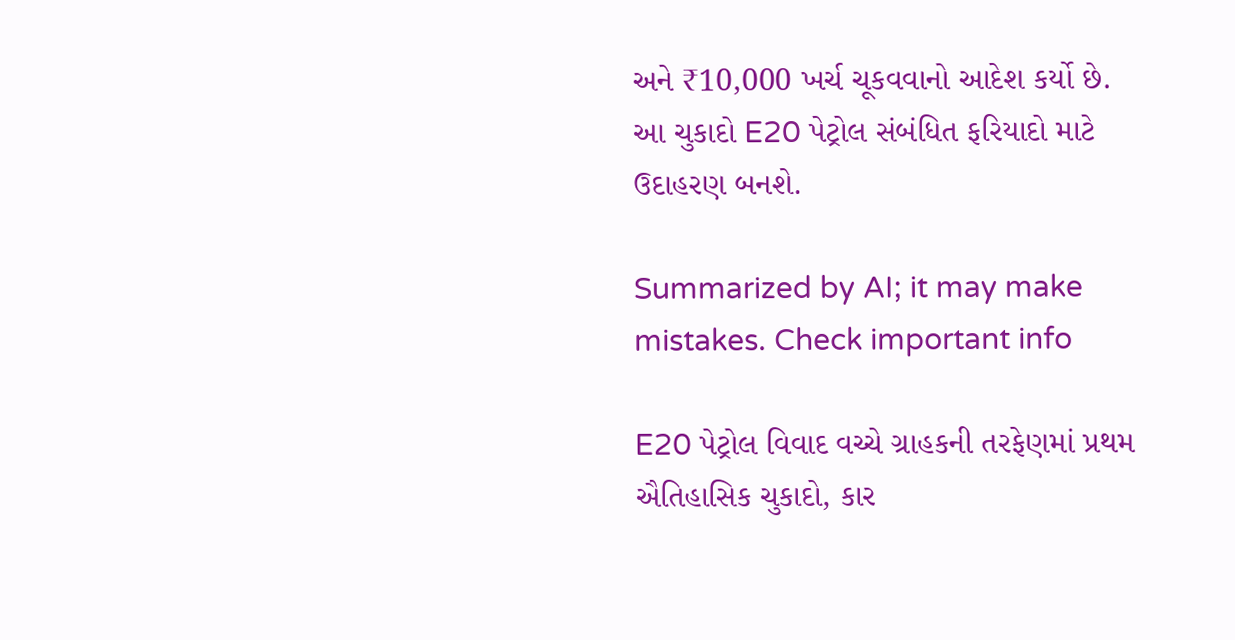અને ₹10,000 ખર્ચ ચૂકવવાનો આદેશ કર્યો છે. આ ચુકાદો E20 પેટ્રોલ સંબંધિત ફરિયાદો માટે ઉદાહરણ બનશે.

Summarized by AI; it may make mistakes. Check important info

E20 પેટ્રોલ વિવાદ વચ્ચે ગ્રાહકની તરફેણમાં પ્રથમ ઐતિહાસિક ચુકાદો, કાર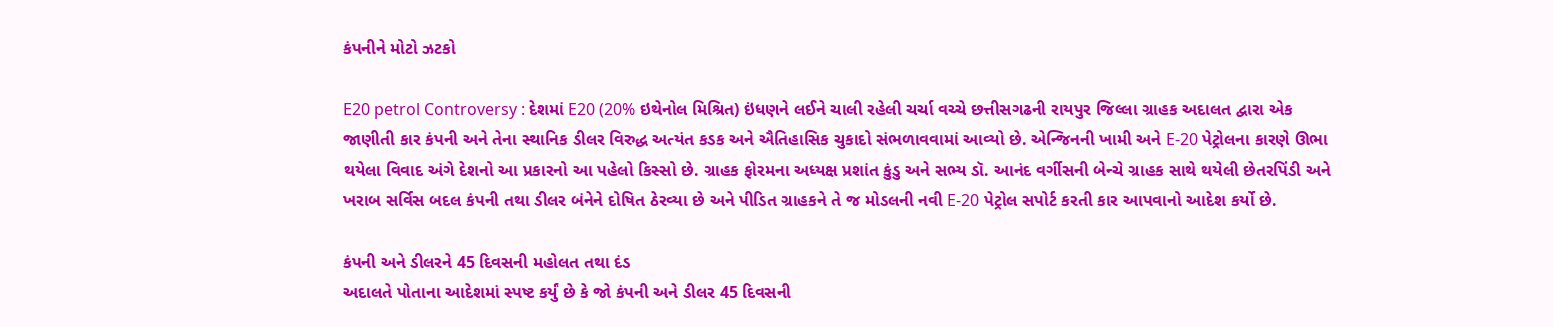કંપનીને મોટો ઝટકો

E20 petrol Controversy : દેશમાં E20 (20% ઇથેનોલ મિશ્રિત) ઇંધણને લઈને ચાલી રહેલી ચર્ચા વચ્ચે છત્તીસગઢની રાયપુર જિલ્લા ગ્રાહક અદાલત દ્વારા એક જાણીતી કાર કંપની અને તેના સ્થાનિક ડીલર વિરુદ્ધ અત્યંત કડક અને ઐતિહાસિક ચુકાદો સંભળાવવામાં આવ્યો છે. એન્જિનની ખામી અને E-20 પેટ્રોલના કારણે ઊભા થયેલા વિવાદ અંગે દેશનો આ પ્રકારનો આ પહેલો કિસ્સો છે. ગ્રાહક ફોરમના અધ્યક્ષ પ્રશાંત કુંડુ અને સભ્ય ડૉ. આનંદ વર્ગીસની બેન્ચે ગ્રાહક સાથે થયેલી છેતરપિંડી અને ખરાબ સર્વિસ બદલ કંપની તથા ડીલર બંનેને દોષિત ઠેરવ્યા છે અને પીડિત ગ્રાહકને તે જ મોડલની નવી E-20 પેટ્રોલ સપોર્ટ કરતી કાર આપવાનો આદેશ કર્યો છે.

કંપની અને ડીલરને 45 દિવસની મહોલત તથા દંડ
અદાલતે પોતાના આદેશમાં સ્પષ્ટ કર્યું છે કે જો કંપની અને ડીલર 45 દિવસની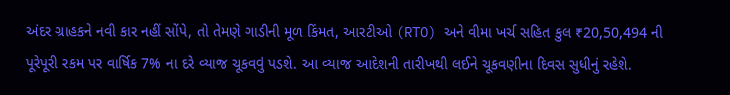અંદર ગ્રાહકને નવી કાર નહીં સોંપે, તો તેમણે ગાડીની મૂળ કિંમત, આરટીઓ (RTO) અને વીમા ખર્ચ સહિત કુલ ₹20,50,494 ની પૂરેપૂરી રકમ પર વાર્ષિક 7% ના દરે વ્યાજ ચૂકવવું પડશે. આ વ્યાજ આદેશની તારીખથી લઈને ચૂકવણીના દિવસ સુધીનું રહેશે.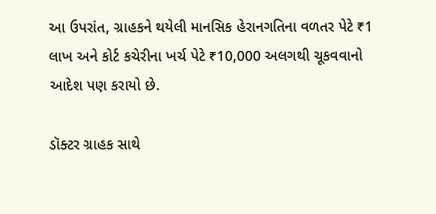આ ઉપરાંત, ગ્રાહકને થયેલી માનસિક હેરાનગતિના વળતર પેટે ₹1 લાખ અને કોર્ટ કચેરીના ખર્ચ પેટે ₹10,000 અલગથી ચૂકવવાનો આદેશ પણ કરાયો છે.

ડૉક્ટર ગ્રાહક સાથે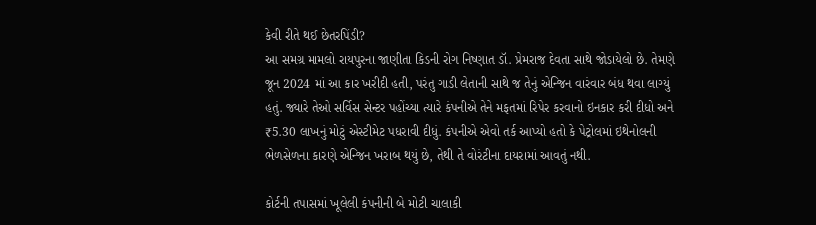કેવી રીતે થઈ છેતરપિંડી?
આ સમગ્ર મામલો રાયપુરના જાણીતા કિડની રોગ નિષ્ણાત ડૉ. પ્રેમરાજ દેવતા સાથે જોડાયેલો છે. તેમણે જૂન 2024 માં આ કાર ખરીદી હતી, પરંતુ ગાડી લેતાની સાથે જ તેનું એન્જિન વારંવાર બંધ થવા લાગ્યું હતું. જ્યારે તેઓ સર્વિસ સેન્ટર પહોંચ્યા ત્યારે કંપનીએ તેને મફતમાં રિપેર કરવાનો ઇનકાર કરી દીધો અને ₹5.30 લાખનું મોટું એસ્ટીમેટ પધરાવી દીધું. કંપનીએ એવો તર્ક આપ્યો હતો કે પેટ્રોલમાં ઇથેનોલની ભેળસેળના કારણે એન્જિન ખરાબ થયું છે, તેથી તે વોરંટીના દાયરામાં આવતું નથી.

કોર્ટની તપાસમાં ખૂલેલી કંપનીની બે મોટી ચાલાકી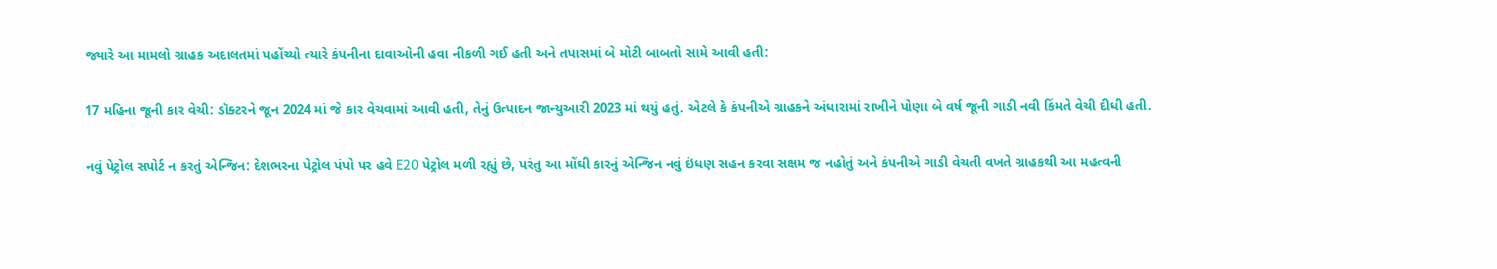જ્યારે આ મામલો ગ્રાહક અદાલતમાં પહોંચ્યો ત્યારે કંપનીના દાવાઓની હવા નીકળી ગઈ હતી અને તપાસમાં બે મોટી બાબતો સામે આવી હતી:

17 મહિના જૂની કાર વેચી: ડૉક્ટરને જૂન 2024 માં જે કાર વેચવામાં આવી હતી, તેનું ઉત્પાદન જાન્યુઆરી 2023 માં થયું હતું. એટલે કે કંપનીએ ગ્રાહકને અંધારામાં રાખીને પોણા બે વર્ષ જૂની ગાડી નવી કિંમતે વેચી દીધી હતી.

નવું પેટ્રોલ સપોર્ટ ન કરતું એન્જિન: દેશભરના પેટ્રોલ પંપો પર હવે E20 પેટ્રોલ મળી રહ્યું છે, પરંતુ આ મોંઘી કારનું એન્જિન નવું ઇંધણ સહન કરવા સક્ષમ જ નહોતું અને કંપનીએ ગાડી વેચતી વખતે ગ્રાહકથી આ મહત્વની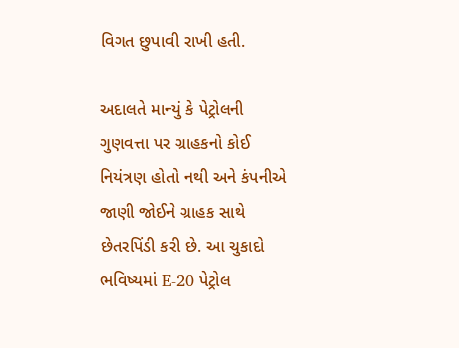વિગત છુપાવી રાખી હતી.

અદાલતે માન્યું કે પેટ્રોલની ગુણવત્તા પર ગ્રાહકનો કોઈ નિયંત્રણ હોતો નથી અને કંપનીએ જાણી જોઈને ગ્રાહક સાથે છેતરપિંડી કરી છે. આ ચુકાદો ભવિષ્યમાં E-20 પેટ્રોલ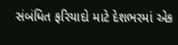સંબંધિત ફરિયાદો માટે દેશભરમાં એક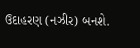ઉદાહરણ (નઝીર) બનશે.